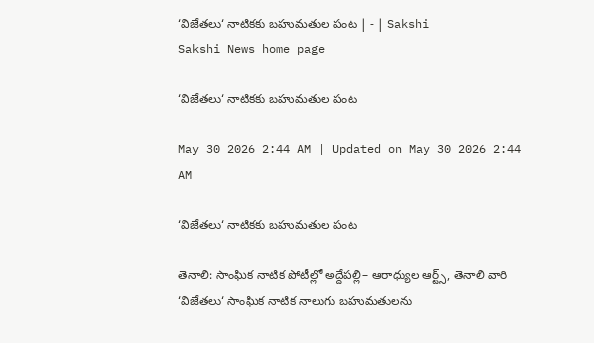‘విజేతలు‘ నాటికకు బహుమతుల పంట | - | Sakshi
Sakshi News home page

‘విజేతలు‘ నాటికకు బహుమతుల పంట

May 30 2026 2:44 AM | Updated on May 30 2026 2:44 AM

‘విజేతలు‘ నాటికకు బహుమతుల పంట

తెనాలి: సాంఘిక నాటిక పోటీల్లో అద్దేపల్లి– ఆరాధ్యుల ఆర్ట్స్‌, తెనాలి వారి ‘విజేతలు‘ సాంఘిక నాటిక నాలుగు బహుమతులను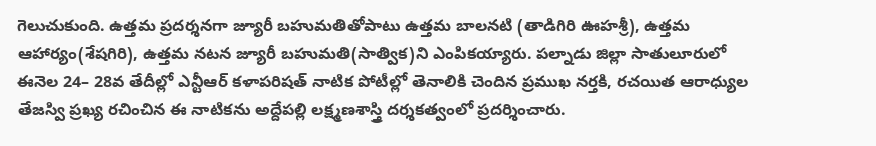గెలుచుకుంది. ఉత్తమ ప్రదర్శనగా జ్యూరీ బహుమతితోపాటు ఉత్తమ బాలనటి (తాడిగిరి ఊహశ్రీ), ఉత్తమ ఆహార్యం(శేషగిరి), ఉత్తమ నటన జ్యూరీ బహుమతి(సాత్విక)ని ఎంపికయ్యారు. పల్నాడు జిల్లా సాతులూరులో ఈనెల 24– 28వ తేదీల్లో ఎన్టీఆర్‌ కళాపరిషత్‌ నాటిక పోటీల్లో తెనాలికి చెందిన ప్రముఖ నర్తకి, రచయిత ఆరాధ్యుల తేజస్వి ప్రఖ్య రచించిన ఈ నాటికను అద్దేపల్లి లక్ష్మణశాస్త్రి దర్శకత్వంలో ప్రదర్శించారు.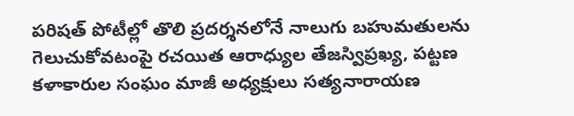పరిషత్‌ పోటీల్లో తొలి ప్రదర్శనలోనే నాలుగు బహుమతులను గెలుచుకోవటంపై రచయిత ఆరాధ్యుల తేజస్విప్రఖ్య, పట్టణ కళాకారుల సంఘం మాజీ అధ్యక్షులు సత్యనారాయణ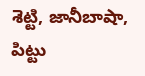శెట్టి, జానీబాషా, పిట్టు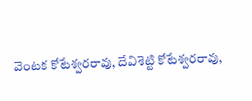వెంటక కోటేశ్వరరావు, దేవిశెట్టి కోటేశ్వరరావు,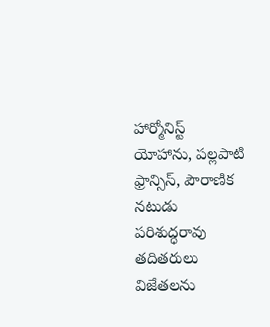హార్మోనిస్ట్‌ యోహాను, పల్లపాటి ఫ్రాన్సిస్‌, పౌరాణిక నటుడు పరిశుద్ధరావు తదితరులు విజేతలను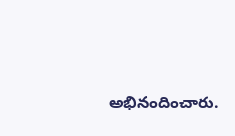అభినందించారు.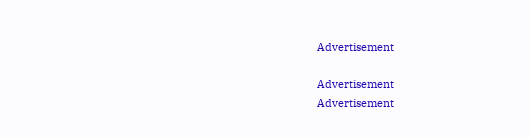Advertisement

Advertisement
Advertisement